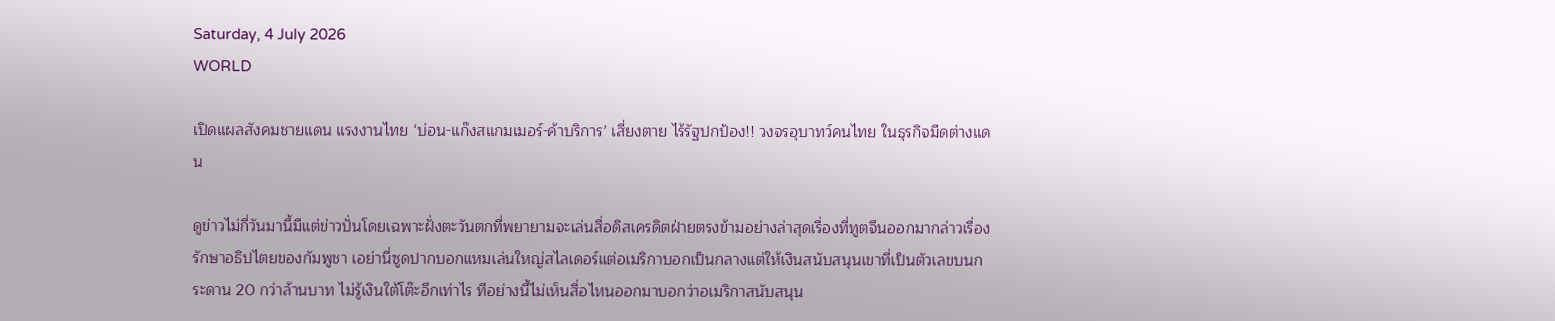Saturday, 4 July 2026
WORLD

เปิดแผลสังคมชายแดน แรงงานไทย ‘บ่อน-แก๊งสแกมเมอร์-ค้าบริการ’ เสี่ยงตาย ไร้รัฐปกป้อง!! วงจรอุบาทว์คนไทย ในธุรกิจมืดต่างแดน

ดูข่าวไม่กี่วันมานี้มีแต่ข่าวปั่นโดยเฉพาะฝั่งตะวันตกที่พยายามจะเล่นสื่อดิสเครดิตฝ่ายตรงข้ามอย่างล่าสุดเรื่องที่ทูตจีนออกมากล่าวเรื่องรักษาอธิปไตยของกัมพูชา เอย่านี่ซูดปากบอกแหมเล่นใหญ่สไลเดอร์แต่อเมริกาบอกเป็นกลางแต่ให้เงินสนับสนุนเขาที่เป็นตัวเลขบนกระดาน 20 กว่าล้านบาท ไม่รู้เงินใต้โต๊ะอีกเท่าไร ทีอย่างนี้ไม่เห็นสื่อไหนออกมาบอกว่าอเมริกาสนับสนุน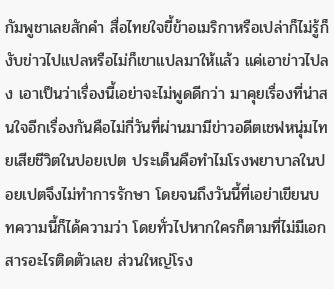กัมพูชาเลยสักคำ สื่อไทยใจขี้ข้าอเมริกาหรือเปล่าก็ไม่รู้ก็งับข่าวไปแปลหรือไม่ก็เขาแปลมาให้แล้ว แค่เอาข่าวไปลง เอาเป็นว่าเรื่องนี้เอย่าจะไม่พูดดีกว่า มาคุยเรื่องที่น่าสนใจอีกเรื่องกันคือไม่กี่วันที่ผ่านมามีข่าวอดีตเชฟหนุ่มไทยเสียชีวิตในปอยเปต ประเด็นคือทำไมโรงพยาบาลในปอยเปตจึงไม่ทำการรักษา โดยจนถึงวันนี้ที่เอย่าเขียนบทความนี้ก็ได้ความว่า โดยทั่วไปหากใครก็ตามที่ไม่มีเอกสารอะไรติดตัวเลย ส่วนใหญ่โรง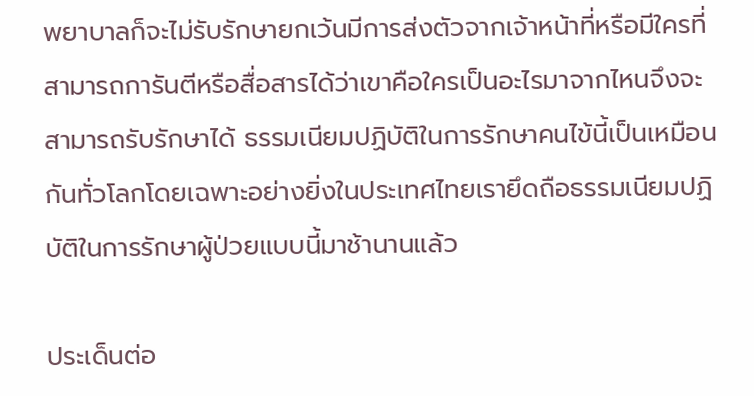พยาบาลก็จะไม่รับรักษายกเว้นมีการส่งตัวจากเจ้าหน้าที่หรือมีใครที่สามารถการันตีหรือสื่อสารได้ว่าเขาคือใครเป็นอะไรมาจากไหนจึงจะสามารถรับรักษาได้ ธรรมเนียมปฏิบัติในการรักษาคนไข้นี้เป็นเหมือนกันทั่วโลกโดยเฉพาะอย่างยิ่งในประเทศไทยเรายึดถือธรรมเนียมปฏิบัติในการรักษาผู้ป่วยแบบนี้มาช้านานแล้ว

ประเด็นต่อ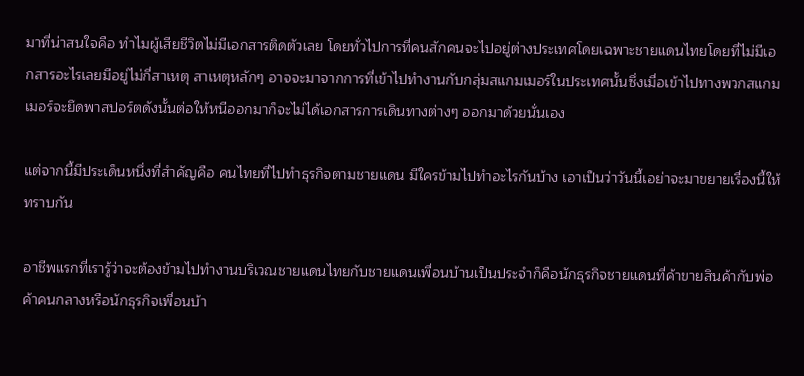มาที่น่าสนใจคือ ทำไมผู้เสียชีวิตไม่มีเอกสารติดตัวเลย โดยทั่วไปการที่คนสักคนจะไปอยู่ต่างประเทศโดยเฉพาะชายแดนไทยโดยที่ไม่มีเอกสารอะไรเลยมีอยู่ไม่กี่สาเหตุ สาเหตุหลักๆ อาจจะมาจากการที่เข้าไปทำงานกับกลุ่มสแกมเมอร์ในประเทศนั้นซึ่งเมื่อเข้าไปทางพวกสแกมเมอร์จะยึดพาสปอร์ตดังนั้นต่อให้หนีออกมาก็จะไม่ได้เอกสารการเดินทางต่างๆ ออกมาด้วยนั่นเอง

แต่จากนี้มีประเด็นหนึ่งที่สำคัญคือ คนไทยที่ไปทำธุรกิจตามชายแดน มีใครข้ามไปทำอะไรกันบ้าง เอาเป็นว่าวันนี้เอย่าจะมาขยายเรื่องนี้ให้ทราบกัน

อาชีพแรกที่เรารู้ว่าจะต้องข้ามไปทำงานบริเวณชายแดนไทยกับชายแดนเพื่อนบ้านเป็นประจำก็คือนักธุรกิจชายแดนที่ค้าขายสินค้ากับพ่อค้าคนกลางหรือนักธุรกิจเพื่อนบ้า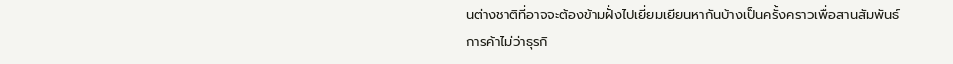นต่างชาติที่อาจจะต้องข้ามฝั่งไปเยี่ยมเยียนหากันบ้างเป็นครั้งคราวเพื่อสานสัมพันธ์การค้าไม่ว่าธุรกิ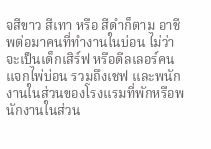จสีขาว สีเทา หรือ สีดำก็ตาม อาชีพต่อมาคนที่ทำงานในบ่อน ไม่ว่าจะเป็นเด็กเสิร์ฟ หรือดีลเลอร์คนแจกไพ่บ่อน รวมถึงเชฟ และพนักงานในส่วนของโรงแรมที่พักหรือพนักงานในส่วน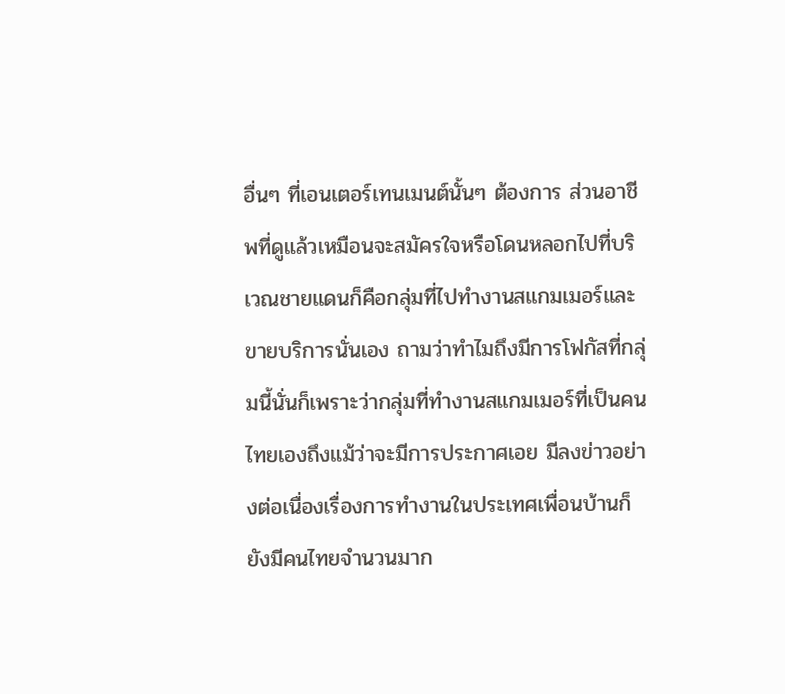อื่นๆ ที่เอนเตอร์เทนเมนต์นั้นๆ ต้องการ ส่วนอาชีพที่ดูแล้วเหมือนจะสมัครใจหรือโดนหลอกไปที่บริเวณชายแดนก็คือกลุ่มที่ไปทำงานสแกมเมอร์และขายบริการนั่นเอง ถามว่าทำไมถึงมีการโฟกัสที่กลุ่มนี้นั่นก็เพราะว่ากลุ่มที่ทำงานสแกมเมอร์ที่เป็นคนไทยเองถึงแม้ว่าจะมีการประกาศเอย มีลงข่าวอย่างต่อเนื่องเรื่องการทำงานในประเทศเพื่อนบ้านก็ยังมีคนไทยจำนวนมาก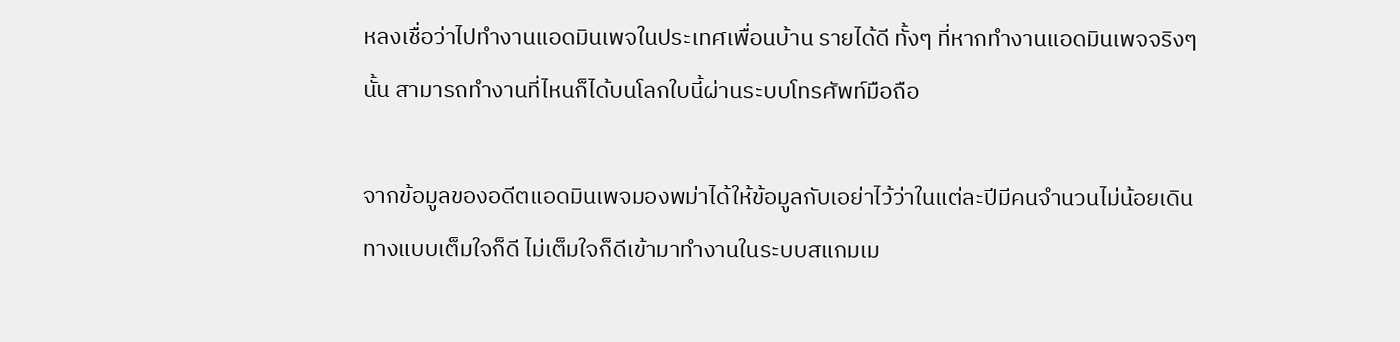หลงเชื่อว่าไปทำงานแอดมินเพจในประเทศเพื่อนบ้าน รายได้ดี ทั้งๆ ที่หากทำงานแอดมินเพจจริงๆ นั้น สามารถทำงานที่ไหนก็ได้บนโลกใบนี้ผ่านระบบโทรศัพท์มือถือ

จากข้อมูลของอดีตแอดมินเพจมองพม่าได้ให้ข้อมูลกับเอย่าไว้ว่าในแต่ละปีมีคนจำนวนไม่น้อยเดินทางแบบเต็มใจก็ดี ไม่เต็มใจก็ดีเข้ามาทำงานในระบบสแกมเม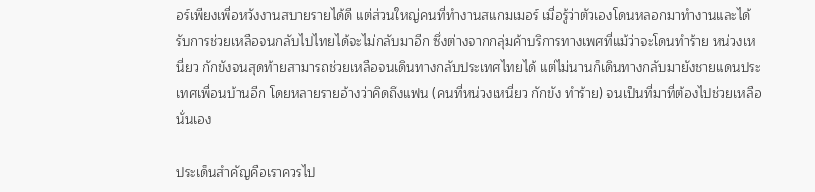อร์เพียงเพื่อหวังงานสบายรายได้ดี แต่ส่วนใหญ่คนที่ทำงานสแกมเมอร์ เมื่อรู้ว่าตัวเองโดนหลอกมาทำงานและได้รับการช่วยเหลือจนกลับไปไทยได้จะไม่กลับมาอีก ซึ่งต่างจากกลุ่มค้าบริการทางเพศที่แม้ว่าจะโดนทำร้าย หน่วงเหนี่ยว กักขังจนสุดท้ายสามารถช่วยเหลือจนเดินทางกลับประเทศไทยได้ แต่ไม่นานก็เดินทางกลับมายังชายแดนประเทศเพื่อนบ้านอีก โดยหลายรายอ้างว่าคิดถึงแฟน (คนที่หน่วงเหนี่ยว กักขัง ทำร้าย) จนเป็นที่มาที่ต้องไปช่วยเหลือนั่นเอง

ประเด็นสำคัญคือเราควรไป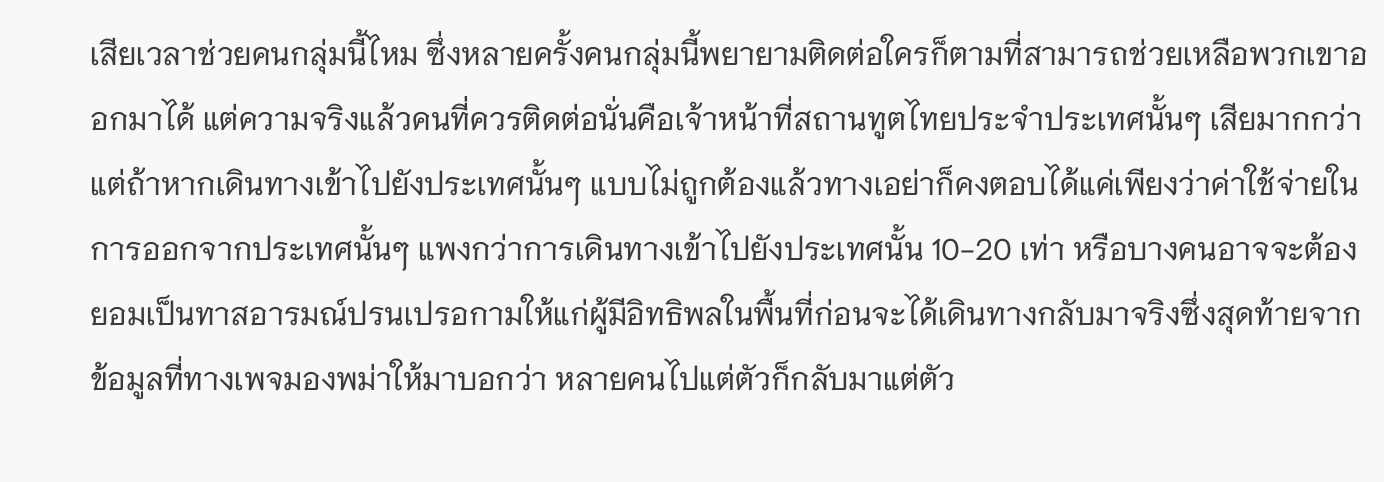เสียเวลาช่วยคนกลุ่มนี้ไหม ซึ่งหลายครั้งคนกลุ่มนี้พยายามติดต่อใครก็ตามที่สามารถช่วยเหลือพวกเขาออกมาได้ แต่ความจริงแล้วคนที่ควรติดต่อนั่นคือเจ้าหน้าที่สถานทูตไทยประจำประเทศนั้นๆ เสียมากกว่า แต่ถ้าหากเดินทางเข้าไปยังประเทศนั้นๆ แบบไม่ถูกต้องแล้วทางเอย่าก็คงตอบได้แค่เพียงว่าค่าใช้จ่ายในการออกจากประเทศนั้นๆ แพงกว่าการเดินทางเข้าไปยังประเทศนั้น 10-20 เท่า หรือบางคนอาจจะต้องยอมเป็นทาสอารมณ์ปรนเปรอกามให้แก่ผู้มีอิทธิพลในพื้นที่ก่อนจะได้เดินทางกลับมาจริงซึ่งสุดท้ายจากข้อมูลที่ทางเพจมองพม่าให้มาบอกว่า หลายคนไปแต่ตัวก็กลับมาแต่ตัว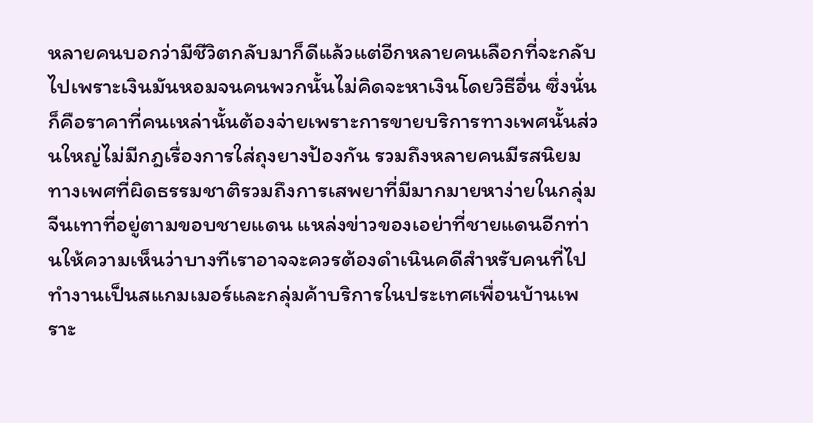หลายคนบอกว่ามีชีวิตกลับมาก็ดีแล้วแต่อีกหลายคนเลือกที่จะกลับไปเพราะเงินมันหอมจนคนพวกนั้นไม่คิดจะหาเงินโดยวิธีอื่น ซึ่งนั่นก็คือราคาที่คนเหล่านั้นต้องจ่ายเพราะการขายบริการทางเพศนั้นส่วนใหญ่ไม่มีกฎเรื่องการใส่ถุงยางป้องกัน รวมถึงหลายคนมีรสนิยมทางเพศที่ผิดธรรมชาติรวมถึงการเสพยาที่มีมากมายหาง่ายในกลุ่มจีนเทาที่อยู่ตามขอบชายแดน แหล่งข่าวของเอย่าที่ชายแดนอีกท่านให้ความเห็นว่าบางทีเราอาจจะควรต้องดำเนินคดีสำหรับคนที่ไปทำงานเป็นสแกมเมอร์และกลุ่มค้าบริการในประเทศเพื่อนบ้านเพราะ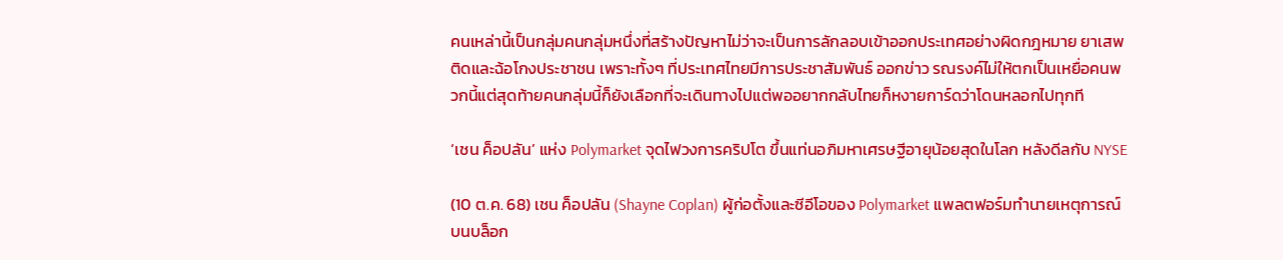คนเหล่านี้เป็นกลุ่มคนกลุ่มหนึ่งที่สร้างปัญหาไม่ว่าจะเป็นการลักลอบเข้าออกประเทศอย่างผิดกฎหมาย ยาเสพติดและฉ้อโกงประชาชน เพราะทั้งๆ ที่ประเทศไทยมีการประชาสัมพันธ์ ออกข่าว รณรงค์ไม่ให้ตกเป็นเหยื่อคนพวกนี้แต่สุดท้ายคนกลุ่มนี้ก็ยังเลือกที่จะเดินทางไปแต่พออยากกลับไทยก็หงายการ์ดว่าโดนหลอกไปทุกที

‘เชน ค็อปลัน’ แห่ง Polymarket จุดไฟวงการคริปโต ขึ้นแท่นอภิมหาเศรษฐีอายุน้อยสุดในโลก หลังดีลกับ NYSE

(10 ต.ค. 68) เชน ค็อปลัน (Shayne Coplan) ผู้ก่อตั้งและซีอีโอของ Polymarket แพลตฟอร์มทำนายเหตุการณ์บนบล็อก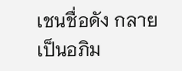เชนชื่อดัง กลายเป็นอภิม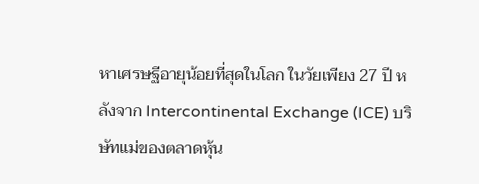หาเศรษฐีอายุน้อยที่สุดในโลก ในวัยเพียง 27 ปี หลังจาก Intercontinental Exchange (ICE) บริษัทแม่ของตลาดหุ้น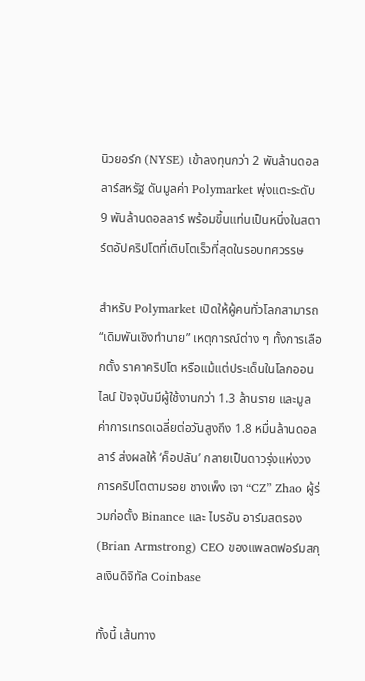นิวยอร์ก (NYSE) เข้าลงทุนกว่า 2 พันล้านดอลลาร์สหรัฐ ดันมูลค่า Polymarket พุ่งแตะระดับ 9 พันล้านดอลลาร์ พร้อมขึ้นแท่นเป็นหนึ่งในสตาร์ตอัปคริปโตที่เติบโตเร็วที่สุดในรอบทศวรรษ

สำหรับ Polymarket เปิดให้ผู้คนทั่วโลกสามารถ “เดิมพันเชิงทำนาย” เหตุการณ์ต่าง ๆ ทั้งการเลือกตั้ง ราคาคริปโต หรือแม้แต่ประเด็นในโลกออนไลน์ ปัจจุบันมีผู้ใช้งานกว่า 1.3 ล้านราย และมูลค่าการเทรดเฉลี่ยต่อวันสูงถึง 1.8 หมื่นล้านดอลลาร์ ส่งผลให้ ‘ค็อปลัน’ กลายเป็นดาวรุ่งแห่งวงการคริปโตตามรอย ชางเพ็ง เจา “CZ” Zhao ผู้ร่วมก่อตั้ง Binance และ ไบรอัน อาร์มสตรอง (Brian Armstrong) CEO ของแพลตฟอร์มสกุลเงินดิจิทัล Coinbase

ทั้งนี้ เส้นทาง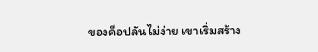ของค็อปลันไม่ง่าย เขาเริ่มสร้าง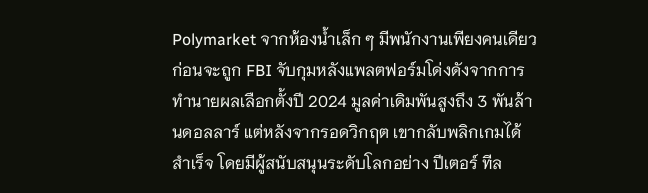Polymarket จากห้องน้ำเล็ก ๆ มีพนักงานเพียงคนเดียว ก่อนจะถูก FBI จับกุมหลังแพลตฟอร์มโด่งดังจากการทำนายผลเลือกตั้งปี 2024 มูลค่าเดิมพันสูงถึง 3 พันล้านดอลลาร์ แต่หลังจากรอดวิกฤต เขากลับพลิกเกมได้สำเร็จ โดยมีผู้สนับสนุนระดับโลกอย่าง ปีเตอร์ ทีล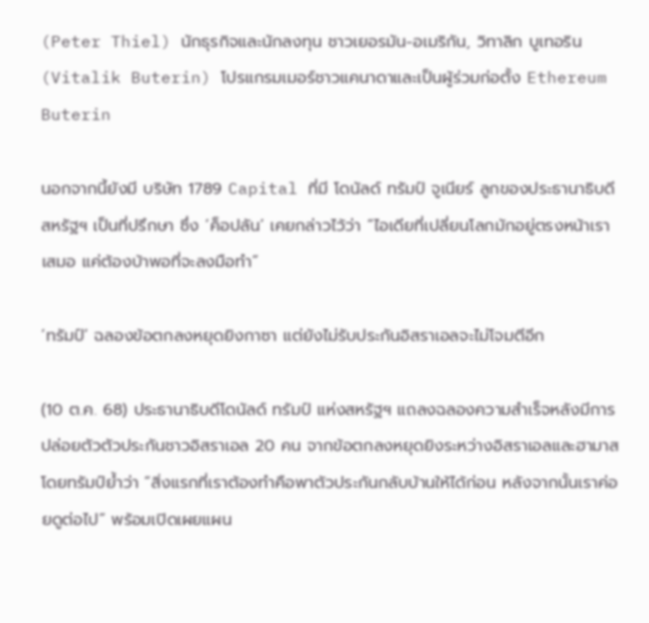(Peter Thiel) นักธุรกิจและนักลงทุน ชาวเยอรมัน-อเมริกัน, วิทาลิก บูเทอริน (Vitalik Buterin) โปรแกรมเมอร์ชาวแคนาดาและเป็นผู้ร่วมก่อตั้ง Ethereum Buterin

นอกจากนี้ยังมี บริษัท 1789 Capital ที่มี โดนัลด์ ทรัมป์ จูเนียร์ ลูกของประธานาธิบดีสหรัฐฯ เป็นที่ปรึกษา ซึ่ง ‘ค็อปลัน’ เคยกล่าวไว้ว่า “ไอเดียที่เปลี่ยนโลกมักอยู่ตรงหน้าเราเสมอ แค่ต้องบ้าพอที่จะลงมือทำ”

‘ทรัมป์’ ฉลองข้อตกลงหยุดยิงกาซา แต่ยังไม่รับประกันอิสราเอลจะไม่โจมตีอีก

(10 ต.ค. 68) ประธานาธิบดีโดนัลด์ ทรัมป์ แห่งสหรัฐฯ แถลงฉลองความสำเร็จหลังมีการปล่อยตัวตัวประกันชาวอิสราเอล 20 คน จากข้อตกลงหยุดยิงระหว่างอิสราเอลและฮามาส โดยทรัมป์ย้ำว่า “สิ่งแรกที่เราต้องทำคือพาตัวประกันกลับบ้านให้ได้ก่อน หลังจากนั้นเราค่อยดูต่อไป” พร้อมเปิดเผยแผน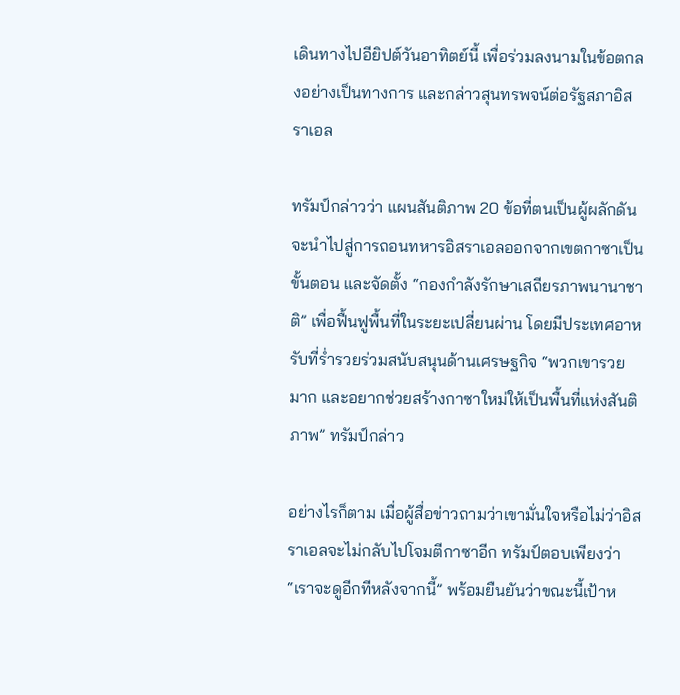เดินทางไปอียิปต์วันอาทิตย์นี้ เพื่อร่วมลงนามในข้อตกลงอย่างเป็นทางการ และกล่าวสุนทรพจน์ต่อรัฐสภาอิสราเอล

ทรัมป์กล่าวว่า แผนสันติภาพ 20 ข้อที่ตนเป็นผู้ผลักดัน จะนำไปสู่การถอนทหารอิสราเอลออกจากเขตกาซาเป็นขั้นตอน และจัดตั้ง “กองกำลังรักษาเสถียรภาพนานาชาติ” เพื่อฟื้นฟูพื้นที่ในระยะเปลี่ยนผ่าน โดยมีประเทศอาหรับที่ร่ำรวยร่วมสนับสนุนด้านเศรษฐกิจ “พวกเขารวยมาก และอยากช่วยสร้างกาซาใหม่ให้เป็นพื้นที่แห่งสันติภาพ” ทรัมป์กล่าว

อย่างไรก็ตาม เมื่อผู้สื่อข่าวถามว่าเขามั่นใจหรือไม่ว่าอิสราเอลจะไม่กลับไปโจมตีกาซาอีก ทรัมป์ตอบเพียงว่า “เราจะดูอีกทีหลังจากนี้” พร้อมยืนยันว่าขณะนี้เป้าห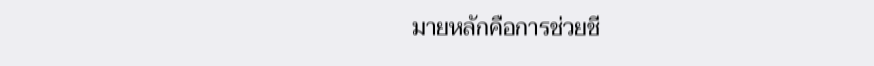มายหลักคือการช่วยชี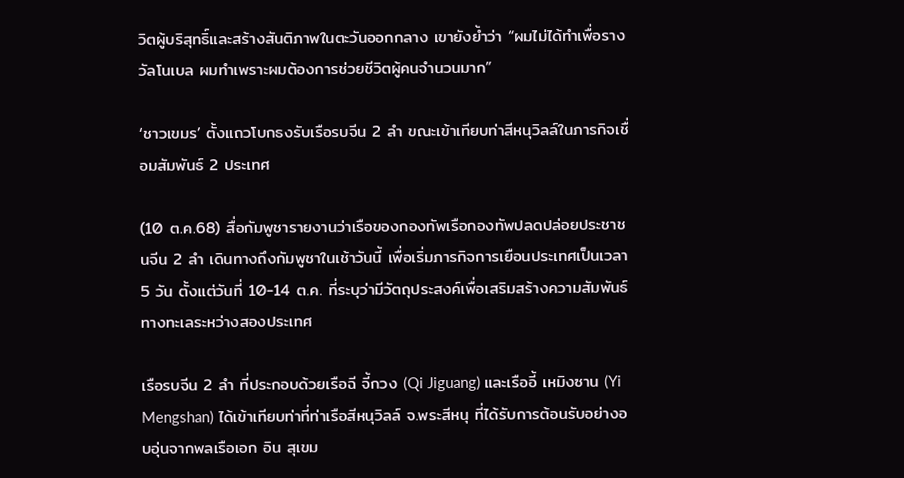วิตผู้บริสุทธิ์และสร้างสันติภาพในตะวันออกกลาง เขายังย้ำว่า “ผมไม่ได้ทำเพื่อรางวัลโนเบล ผมทำเพราะผมต้องการช่วยชีวิตผู้คนจำนวนมาก”

‘ชาวเขมร’ ตั้งแถวโบกธงรับเรือรบจีน 2 ลำ ขณะเข้าเทียบท่าสีหนุวิลล์ในภารกิจเชื่อมสัมพันธ์ 2 ประเทศ

(10 ต.ค.68) สื่อกัมพูชารายงานว่าเรือของกองทัพเรือกองทัพปลดปล่อยประชาชนจีน 2 ลำ เดินทางถึงกัมพูชาในเช้าวันนี้ เพื่อเริ่มภารกิจการเยือนประเทศเป็นเวลา 5 วัน ตั้งแต่วันที่ 10-14 ต.ค. ที่ระบุว่ามีวัตถุประสงค์เพื่อเสริมสร้างความสัมพันธ์ทางทะเลระหว่างสองประเทศ

เรือรบจีน 2 ลำ ที่ประกอบด้วยเรือฉี จี้กวง (Qi Jiguang) และเรืออี้ เหมิงซาน (Yi Mengshan) ได้เข้าเทียบท่าที่ท่าเรือสีหนุวิลล์ จ.พระสีหนุ ที่ได้รับการต้อนรับอย่างอบอุ่นจากพลเรือเอก อิน สุเขม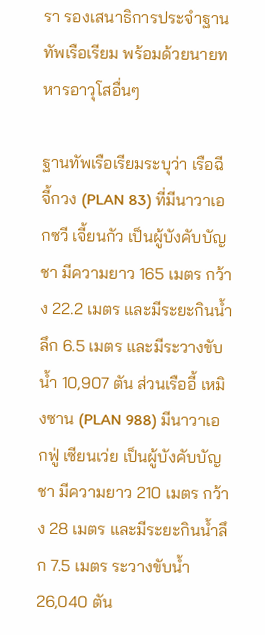รา รองเสนาธิการประจำฐานทัพเรือเรียม พร้อมด้วยนายทหารอาวุโสอื่นๆ

ฐานทัพเรือเรียมระบุว่า เรือฉี จี้กวง (PLAN 83) ที่มีนาวาเอกซวี เจี้ยนกัว เป็นผู้บังคับบัญชา มีความยาว 165 เมตร กว้าง 22.2 เมตร และมีระยะกินน้ำลึก 6.5 เมตร และมีระวางขับน้ำ 10,907 ตัน ส่วนเรืออี้ เหมิงซาน (PLAN 988) มีนาวาเอกฟู่ เซียนเว่ย เป็นผู้บังคับบัญชา มีความยาว 210 เมตร กว้าง 28 เมตร และมีระยะกินน้ำลึก 7.5 เมตร ระวางขับน้ำ 26,040 ตัน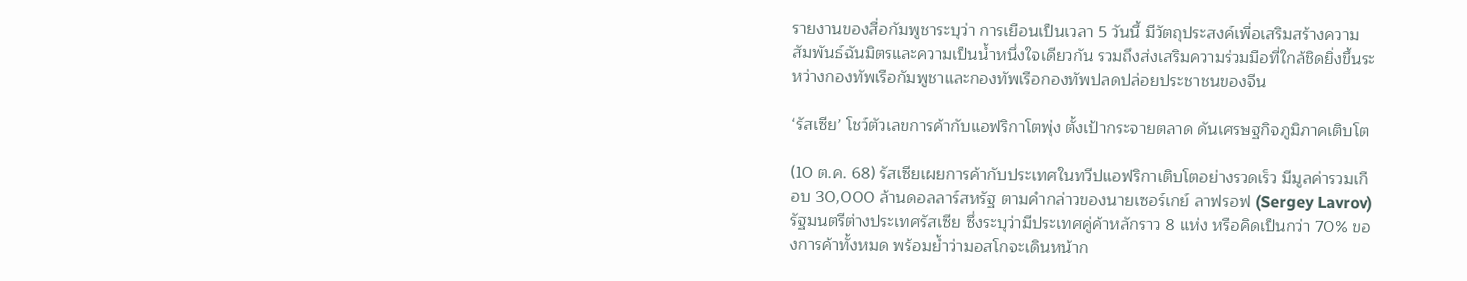รายงานของสื่อกัมพูชาระบุว่า การเยือนเป็นเวลา 5 วันนี้ มีวัตถุประสงค์เพื่อเสริมสร้างความสัมพันธ์ฉันมิตรและความเป็นน้ำหนึ่งใจเดียวกัน รวมถึงส่งเสริมความร่วมมือที่ใกล้ชิดยิ่งขึ้นระหว่างกองทัพเรือกัมพูชาและกองทัพเรือกองทัพปลดปล่อยประชาชนของจีน

‘รัสเซีย’ โชว์ตัวเลขการค้ากับแอฟริกาโตพุ่ง ตั้งเป้ากระจายตลาด ดันเศรษฐกิจภูมิภาคเติบโต

(10 ต.ค. 68) รัสเซียเผยการค้ากับประเทศในทวีปแอฟริกาเติบโตอย่างรวดเร็ว มีมูลค่ารวมเกือบ 30,000 ล้านดอลลาร์สหรัฐ ตามคำกล่าวของนายเซอร์เกย์ ลาฟรอฟ (Sergey Lavrov) รัฐมนตรีต่างประเทศรัสเซีย ซึ่งระบุว่ามีประเทศคู่ค้าหลักราว 8 แห่ง หรือคิดเป็นกว่า 70% ของการค้าทั้งหมด พร้อมย้ำว่ามอสโกจะเดินหน้าก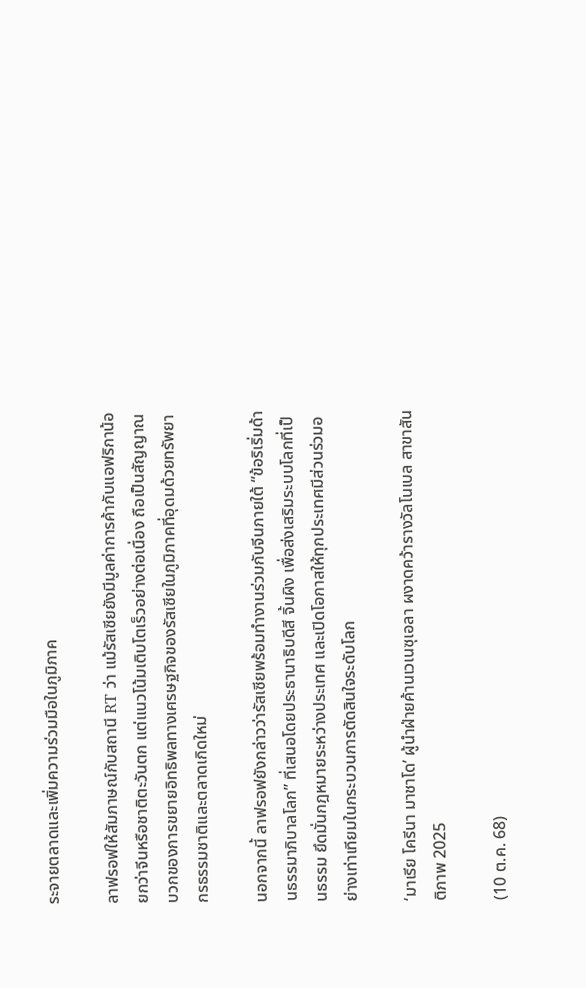ระจายตลาดและเพิ่มความร่วมมือในภูมิภาค

ลาฟรอฟให้สัมภาษณ์กับสถานี RT ว่า แม้รัสเซียยังมีมูลค่าการค้ากับแอฟริกาน้อยกว่าจีนหรือชาติตะวันตก แต่แนวโน้มเติบโตเร็วอย่างต่อเนื่อง ถือเป็นสัญญาณบวกของการขยายอิทธิพลทางเศรษฐกิจของรัสเซียในภูมิภาคที่อุดมด้วยทรัพยากรธรรมชาติและตลาดเกิดใหม่

นอกจากนี้ ลาฟรอฟยังกล่าวว่ารัสเซียพร้อมทำงานร่วมกับจีนภายใต้ “ข้อริเริ่มด้านธรรมาภิบาลโลก” ที่เสนอโดยประธานาธิบดีสี จิ้นผิง เพื่อส่งเสริมระบบโลกที่เป็นธรรม ยึดมั่นกฎหมายระหว่างประเทศ และเปิดโอกาสให้ทุกประเทศมีส่วนร่วมอย่างเท่าเทียมในกระบวนการตัดสินใจระดับโลก

‘มาเรีย โครีนา มาชาโด’ ผู้นำฝ่ายค้านเวเนซุเอลา ผงาดคว้ารางวัลโนเบล สาขาสันติภาพ 2025

(10 ต.ค. 68)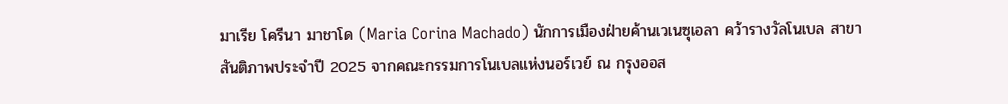มาเรีย โครีนา มาชาโด (Maria Corina Machado) นักการเมืองฝ่ายค้านเวเนซุเอลา คว้ารางวัลโนเบล สาขาสันติภาพประจำปี 2025 จากคณะกรรมการโนเบลแห่งนอร์เวย์ ณ กรุงออส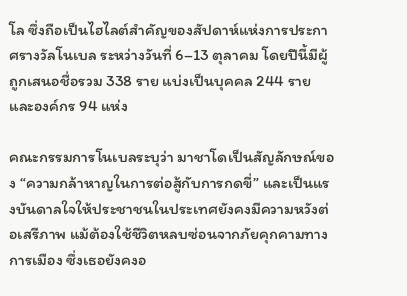โล ซึ่งถือเป็นไฮไลต์สำคัญของสัปดาห์แห่งการประกาศรางวัลโนเบล ระหว่างวันที่ 6–13 ตุลาคม โดยปีนี้มีผู้ถูกเสนอชื่อรวม 338 ราย แบ่งเป็นบุคคล 244 ราย และองค์กร 94 แห่ง

คณะกรรมการโนเบลระบุว่า มาชาโดเป็นสัญลักษณ์ของ “ความกล้าหาญในการต่อสู้กับการกดขี่” และเป็นแรงบันดาลใจให้ประชาชนในประเทศยังคงมีความหวังต่อเสรีภาพ แม้ต้องใช้ชีวิตหลบซ่อนจากภัยคุกคามทางการเมือง ซึ่งเธอยังคงอ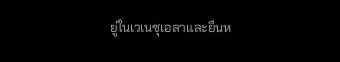ยู่ในเวเนซุเอลาและยืนห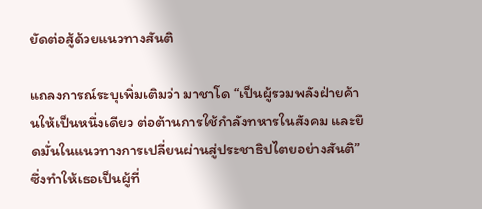ยัดต่อสู้ด้วยแนวทางสันติ

แถลงการณ์ระบุเพิ่มเติมว่า มาชาโด “เป็นผู้รวมพลังฝ่ายค้านให้เป็นหนึ่งเดียว ต่อต้านการใช้กำลังทหารในสังคม และยึดมั่นในแนวทางการเปลี่ยนผ่านสู่ประชาธิปไตยอย่างสันติ” ซึ่งทำให้เธอเป็นผู้ที่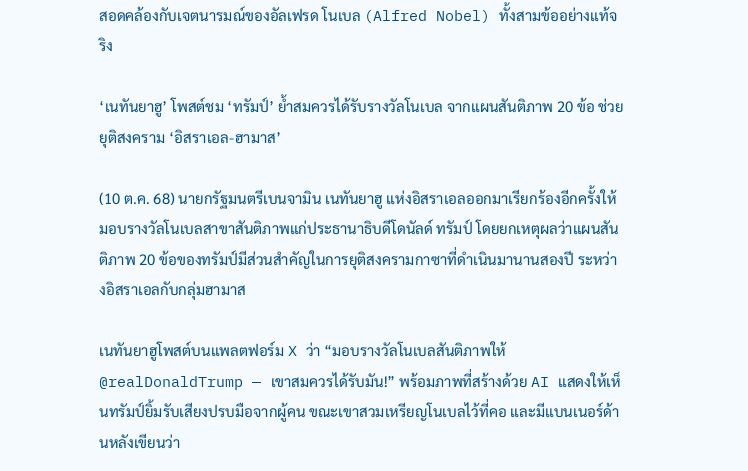สอดคล้องกับเจตนารมณ์ของอัลเฟรด โนเบล (Alfred Nobel) ทั้งสามข้ออย่างแท้จริง

‘เนทันยาฮู’ โพสต์ชม ‘ทรัมป์’ ย้ำสมควรได้รับรางวัลโนเบล จากแผนสันติภาพ 20 ข้อ ช่วยยุติสงคราม ‘อิสราเอล-ฮามาส’

(10 ต.ค. 68) นายกรัฐมนตรีเบนจามิน เนทันยาฮู แห่งอิสราเอลออกมาเรียกร้องอีกครั้งให้มอบรางวัลโนเบลสาขาสันติภาพแก่ประธานาธิบดีโดนัลด์ ทรัมป์ โดยยกเหตุผลว่าแผนสันติภาพ 20 ข้อของทรัมป์มีส่วนสำคัญในการยุติสงครามกาซาที่ดำเนินมานานสองปี ระหว่างอิสราเอลกับกลุ่มฮามาส

เนทันยาฮูโพสต์บนแพลตฟอร์ม X ว่า “มอบรางวัลโนเบลสันติภาพให้ @realDonaldTrump — เขาสมควรได้รับมัน!” พร้อมภาพที่สร้างด้วย AI แสดงให้เห็นทรัมป์ยิ้มรับเสียงปรบมือจากผู้คน ขณะเขาสวมเหรียญโนเบลไว้ที่คอ และมีแบนเนอร์ด้านหลังเขียนว่า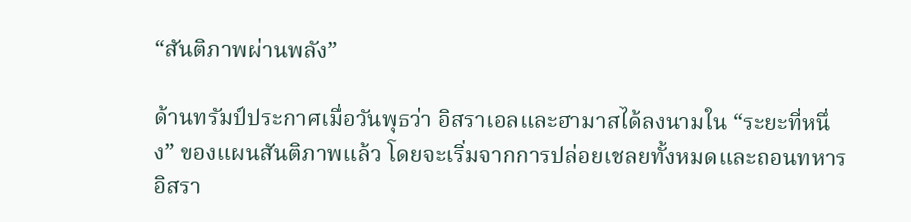“สันติภาพผ่านพลัง”

ด้านทรัมป์ประกาศเมื่อวันพุธว่า อิสราเอลและฮามาสได้ลงนามใน “ระยะที่หนึ่ง” ของแผนสันติภาพแล้ว โดยจะเริ่มจากการปล่อยเชลยทั้งหมดและถอนทหารอิสรา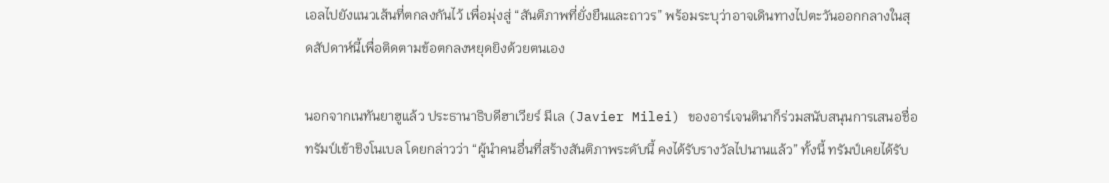เอลไปยังแนวเส้นที่ตกลงกันไว้ เพื่อมุ่งสู่ “สันติภาพที่ยั่งยืนและถาวร” พร้อมระบุว่าอาจเดินทางไปตะวันออกกลางในสุดสัปดาห์นี้เพื่อติดตามข้อตกลงหยุดยิงด้วยตนเอง

นอกจากเนทันยาฮูแล้ว ประธานาธิบดีฮาเวียร์ มีเล (Javier Milei) ของอาร์เจนตินาก็ร่วมสนับสนุนการเสนอชื่อทรัมป์เข้าชิงโนเบล โดยกล่าวว่า “ผู้นำคนอื่นที่สร้างสันติภาพระดับนี้ คงได้รับรางวัลไปนานแล้ว” ทั้งนี้ ทรัมป์เคยได้รับ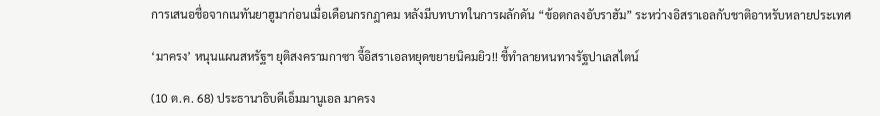การเสนอชื่อจากเนทันยาฮูมาก่อนเมื่อเดือนกรกฎาคม หลังมีบทบาทในการผลักดัน “ข้อตกลงอับราฮัม” ระหว่างอิสราเอลกับชาติอาหรับหลายประเทศ

‘มาครง’ หนุนแผนสหรัฐฯ ยุติสงครามกาซา จี้อิสราเอลหยุดขยายนิคมยิว!! ชี้ทำลายหนทางรัฐปาเลสไตน์

(10 ต.ค. 68) ประธานาธิบดีเอ็มมานูเอล มาครง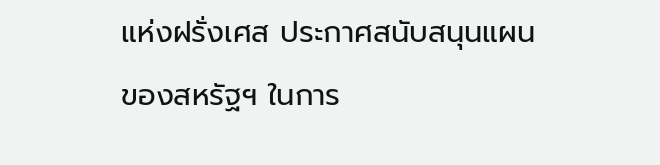แห่งฝรั่งเศส ประกาศสนับสนุนแผนของสหรัฐฯ ในการ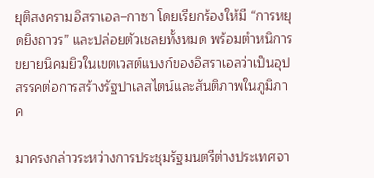ยุติสงครามอิสราเอล–กาซา โดยเรียกร้องให้มี “การหยุดยิงถาวร” และปล่อยตัวเชลยทั้งหมด พร้อมตำหนิการขยายนิคมยิวในเขตเวสต์แบงก์ของอิสราเอลว่าเป็นอุปสรรคต่อการสร้างรัฐปาเลสไตน์และสันติภาพในภูมิภาค

มาครงกล่าวระหว่างการประชุมรัฐมนตรีต่างประเทศจา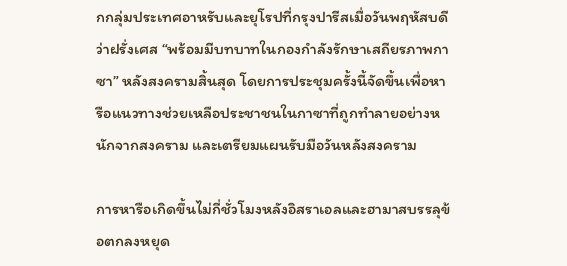กกลุ่มประเทศอาหรับและยุโรปที่กรุงปารีสเมื่อวันพฤหัสบดี ว่าฝรั่งเศส “พร้อมมีบทบาทในกองกำลังรักษาเสถียรภาพกาซา” หลังสงครามสิ้นสุด โดยการประชุมครั้งนี้จัดขึ้นเพื่อหารือแนวทางช่วยเหลือประชาชนในกาซาที่ถูกทำลายอย่างหนักจากสงคราม และเตรียมแผนรับมือวันหลังสงคราม

การหารือเกิดขึ้นไม่กี่ชั่วโมงหลังอิสราเอลและฮามาสบรรลุข้อตกลงหยุด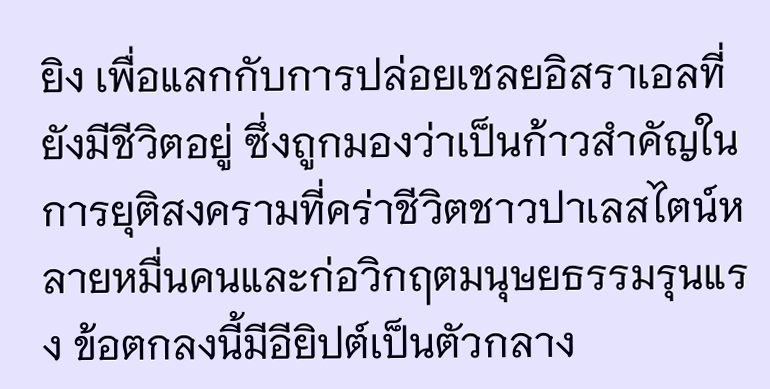ยิง เพื่อแลกกับการปล่อยเชลยอิสราเอลที่ยังมีชีวิตอยู่ ซึ่งถูกมองว่าเป็นก้าวสำคัญในการยุติสงครามที่คร่าชีวิตชาวปาเลสไตน์หลายหมื่นคนและก่อวิกฤตมนุษยธรรมรุนแรง ข้อตกลงนี้มีอียิปต์เป็นตัวกลาง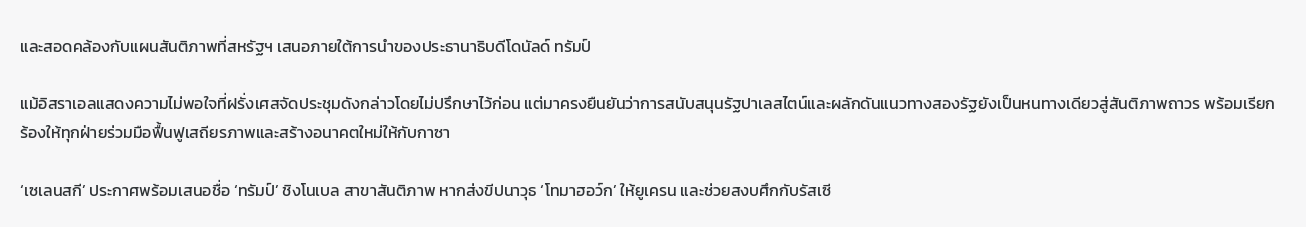และสอดคล้องกับแผนสันติภาพที่สหรัฐฯ เสนอภายใต้การนำของประธานาธิบดีโดนัลด์ ทรัมป์

แม้อิสราเอลแสดงความไม่พอใจที่ฝรั่งเศสจัดประชุมดังกล่าวโดยไม่ปรึกษาไว้ก่อน แต่มาครงยืนยันว่าการสนับสนุนรัฐปาเลสไตน์และผลักดันแนวทางสองรัฐยังเป็นหนทางเดียวสู่สันติภาพถาวร พร้อมเรียกร้องให้ทุกฝ่ายร่วมมือฟื้นฟูเสถียรภาพและสร้างอนาคตใหม่ให้กับกาซา

‘เซเลนสกี’ ประกาศพร้อมเสนอชื่อ ‘ทรัมป์’ ชิงโนเบล สาขาสันติภาพ หากส่งขีปนาวุธ ‘โทมาฮอว์ก’ ให้ยูเครน และช่วยสงบศึกกับรัสเซี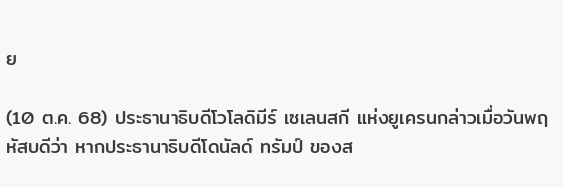ย

(10 ต.ค. 68) ประธานาธิบดีโวโลดิมีร์ เซเลนสกี แห่งยูเครนกล่าวเมื่อวันพฤหัสบดีว่า หากประธานาธิบดีโดนัลด์ ทรัมป์ ของส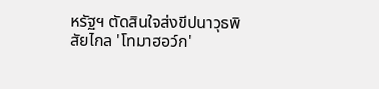หรัฐฯ ตัดสินใจส่งขีปนาวุธพิสัยไกล 'โทมาฮอว์ก'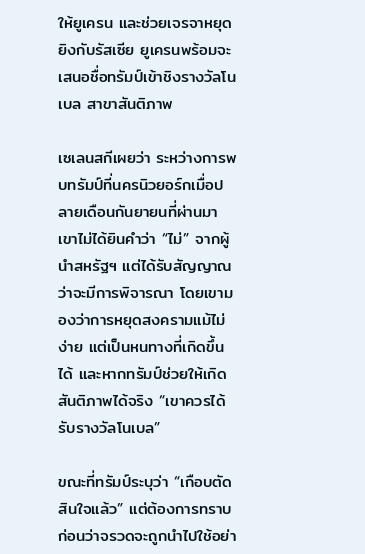ให้ยูเครน และช่วยเจรจาหยุดยิงกับรัสเซีย ยูเครนพร้อมจะเสนอชื่อทรัมป์เข้าชิงรางวัลโนเบล สาขาสันติภาพ

เซเลนสกีเผยว่า ระหว่างการพบทรัมป์ที่นครนิวยอร์กเมื่อปลายเดือนกันยายนที่ผ่านมา เขาไม่ได้ยินคำว่า “ไม่” จากผู้นำสหรัฐฯ แต่ได้รับสัญญาณว่าจะมีการพิจารณา โดยเขามองว่าการหยุดสงครามแม้ไม่ง่าย แต่เป็นหนทางที่เกิดขึ้นได้ และหากทรัมป์ช่วยให้เกิดสันติภาพได้จริง “เขาควรได้รับรางวัลโนเบล”

ขณะที่ทรัมป์ระบุว่า “เกือบตัดสินใจแล้ว” แต่ต้องการทราบก่อนว่าจรวดจะถูกนำไปใช้อย่า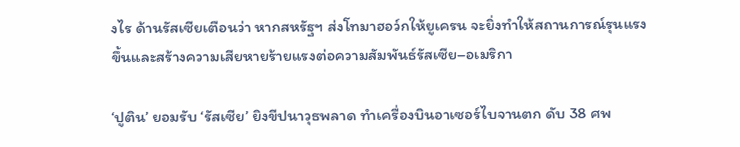งไร ด้านรัสเซียเตือนว่า หากสหรัฐฯ ส่งโทมาฮอว์กให้ยูเครน จะยิ่งทำให้สถานการณ์รุนแรงขึ้นและสร้างความเสียหายร้ายแรงต่อความสัมพันธ์รัสเซีย–อเมริกา

‘ปูติน’ ยอมรับ ‘รัสเซีย’ ยิงขีปนาวุธพลาด ทำเครื่องบินอาเซอร์ไบจานตก ดับ 38 ศพ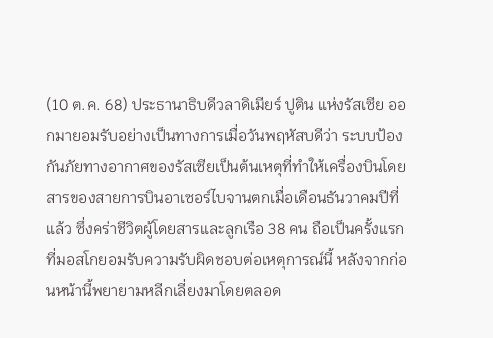(10 ต.ค. 68) ประธานาธิบดีวลาดิเมียร์ ปูติน แห่งรัสเซีย ออกมายอมรับอย่างเป็นทางการเมื่อวันพฤหัสบดีว่า ระบบป้องกันภัยทางอากาศของรัสเซียเป็นต้นเหตุที่ทำให้เครื่องบินโดยสารของสายการบินอาเซอร์ไบจานตกเมื่อเดือนธันวาคมปีที่แล้ว ซึ่งคร่าชีวิตผู้โดยสารและลูกเรือ 38 คน ถือเป็นครั้งแรกที่มอสโกยอมรับความรับผิดชอบต่อเหตุการณ์นี้ หลังจากก่อนหน้านี้พยายามหลีกเลี่ยงมาโดยตลอด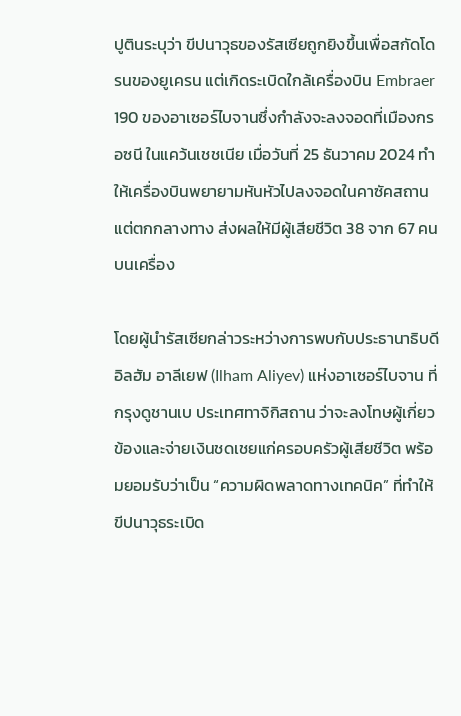ปูตินระบุว่า ขีปนาวุธของรัสเซียถูกยิงขึ้นเพื่อสกัดโดรนของยูเครน แต่เกิดระเบิดใกล้เครื่องบิน Embraer 190 ของอาเซอร์ไบจานซึ่งกำลังจะลงจอดที่เมืองกรอซนี ในแคว้นเชชเนีย เมื่อวันที่ 25 ธันวาคม 2024 ทำให้เครื่องบินพยายามหันหัวไปลงจอดในคาซัคสถานแต่ตกกลางทาง ส่งผลให้มีผู้เสียชีวิต 38 จาก 67 คนบนเครื่อง

โดยผู้นำรัสเซียกล่าวระหว่างการพบกับประธานาธิบดีอิลฮัม อาลีเยฟ (Ilham Aliyev) แห่งอาเซอร์ไบจาน ที่กรุงดูชานเบ ประเทศทาจิกิสถาน ว่าจะลงโทษผู้เกี่ยวข้องและจ่ายเงินชดเชยแก่ครอบครัวผู้เสียชีวิต พร้อมยอมรับว่าเป็น “ความผิดพลาดทางเทคนิค” ที่ทำให้ขีปนาวุธระเบิด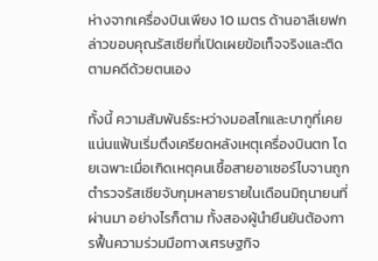ห่างจากเครื่องบินเพียง 10 เมตร ด้านอาลีเยฟกล่าวขอบคุณรัสเซียที่เปิดเผยข้อเท็จจริงและติดตามคดีด้วยตนเอง

ทั้งนี้ ความสัมพันธ์ระหว่างมอสโกและบากูที่เคยแน่นแฟ้นเริ่มตึงเครียดหลังเหตุเครื่องบินตก โดยเฉพาะเมื่อเกิดเหตุคนเชื้อสายอาเซอร์ไบจานถูกตำรวจรัสเซียจับกุมหลายรายในเดือนมิถุนายนที่ผ่านมา อย่างไรก็ตาม ทั้งสองผู้นำยืนยันต้องการฟื้นความร่วมมือทางเศรษฐกิจ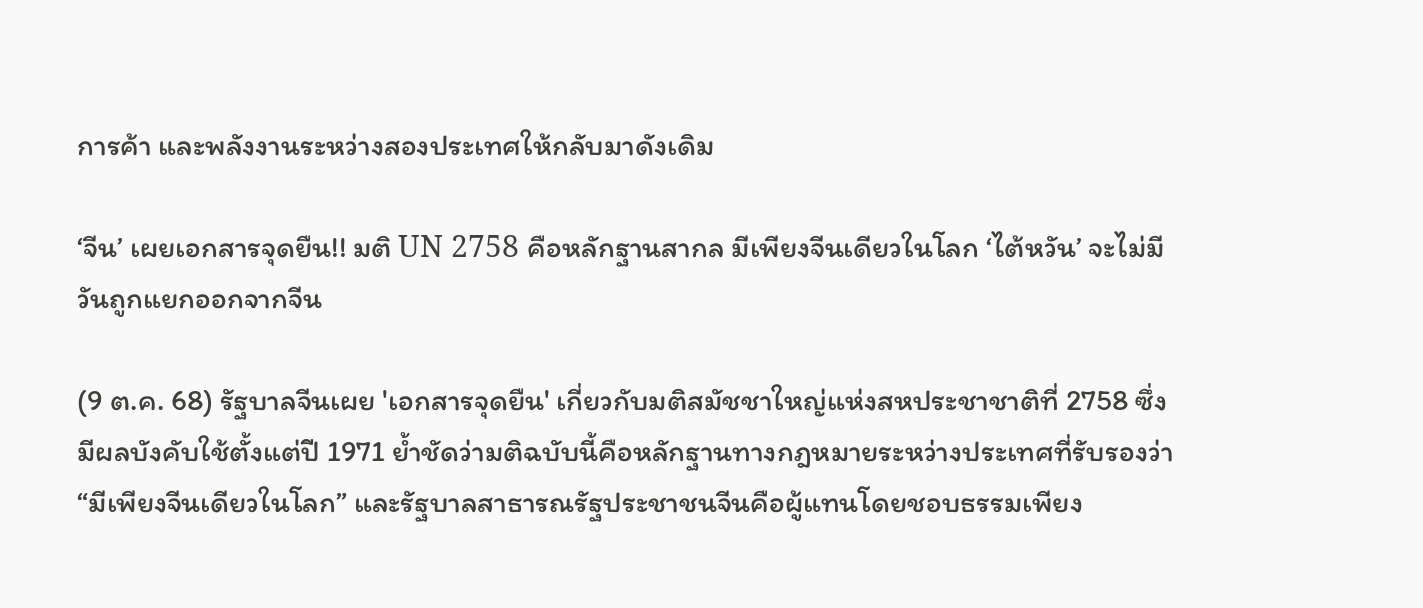การค้า และพลังงานระหว่างสองประเทศให้กลับมาดังเดิม

‘จีน’ เผยเอกสารจุดยืน!! มติ UN 2758 คือหลักฐานสากล มีเพียงจีนเดียวในโลก ‘ไต้หวัน’ จะไม่มีวันถูกแยกออกจากจีน

(9 ต.ค. 68) รัฐบาลจีนเผย 'เอกสารจุดยืน' เกี่ยวกับมติสมัชชาใหญ่แห่งสหประชาชาติที่ 2758 ซึ่งมีผลบังคับใช้ตั้งแต่ปี 1971 ย้ำชัดว่ามติฉบับนี้คือหลักฐานทางกฎหมายระหว่างประเทศที่รับรองว่า “มีเพียงจีนเดียวในโลก” และรัฐบาลสาธารณรัฐประชาชนจีนคือผู้แทนโดยชอบธรรมเพียง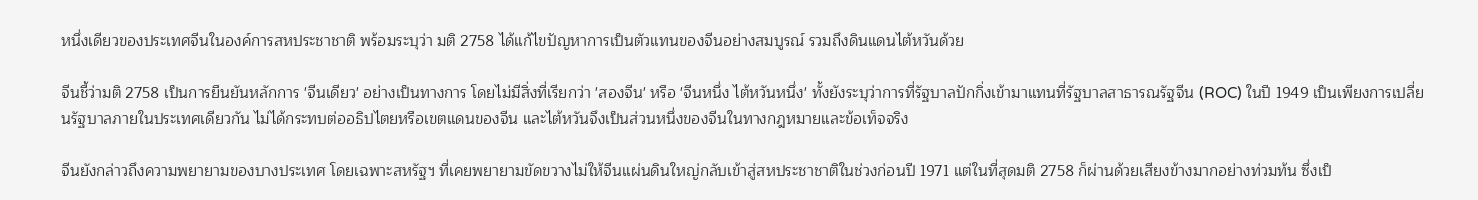หนึ่งเดียวของประเทศจีนในองค์การสหประชาชาติ พร้อมระบุว่า มติ 2758 ได้แก้ไขปัญหาการเป็นตัวแทนของจีนอย่างสมบูรณ์ รวมถึงดินแดนไต้หวันด้วย

จีนชี้ว่ามติ 2758 เป็นการยืนยันหลักการ 'จีนเดียว' อย่างเป็นทางการ โดยไม่มีสิ่งที่เรียกว่า 'สองจีน' หรือ 'จีนหนึ่ง ไต้หวันหนึ่ง' ทั้งยังระบุว่าการที่รัฐบาลปักกิ่งเข้ามาแทนที่รัฐบาลสาธารณรัฐจีน (ROC) ในปี 1949 เป็นเพียงการเปลี่ยนรัฐบาลภายในประเทศเดียวกัน ไม่ได้กระทบต่ออธิปไตยหรือเขตแดนของจีน และไต้หวันจึงเป็นส่วนหนึ่งของจีนในทางกฎหมายและข้อเท็จจริง

จีนยังกล่าวถึงความพยายามของบางประเทศ โดยเฉพาะสหรัฐฯ ที่เคยพยายามขัดขวางไม่ให้จีนแผ่นดินใหญ่กลับเข้าสู่สหประชาชาติในช่วงก่อนปี 1971 แต่ในที่สุดมติ 2758 ก็ผ่านด้วยเสียงข้างมากอย่างท่วมท้น ซึ่งเป็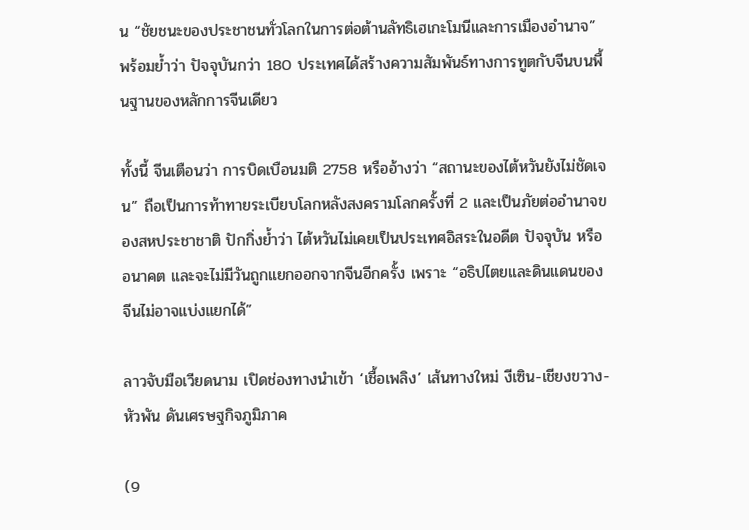น “ชัยชนะของประชาชนทั่วโลกในการต่อต้านลัทธิเฮเกะโมนีและการเมืองอำนาจ” พร้อมย้ำว่า ปัจจุบันกว่า 180 ประเทศได้สร้างความสัมพันธ์ทางการทูตกับจีนบนพื้นฐานของหลักการจีนเดียว

ทั้งนี้ จีนเตือนว่า การบิดเบือนมติ 2758 หรืออ้างว่า “สถานะของไต้หวันยังไม่ชัดเจน” ถือเป็นการท้าทายระเบียบโลกหลังสงครามโลกครั้งที่ 2 และเป็นภัยต่ออำนาจของสหประชาชาติ ปักกิ่งย้ำว่า ไต้หวันไม่เคยเป็นประเทศอิสระในอดีต ปัจจุบัน หรืออนาคต และจะไม่มีวันถูกแยกออกจากจีนอีกครั้ง เพราะ “อธิปไตยและดินแดนของจีนไม่อาจแบ่งแยกได้”

ลาวจับมือเวียดนาม เปิดช่องทางนำเข้า ‘เชื้อเพลิง’ เส้นทางใหม่ งีเซิน-เชียงขวาง-หัวพัน ดันเศรษฐกิจภูมิภาค

(9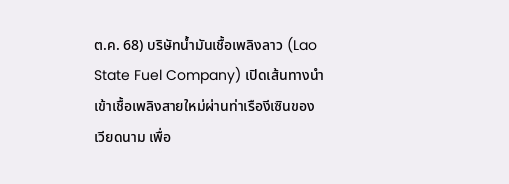ต.ค. 68) บริษัทน้ำมันเชื้อเพลิงลาว (Lao State Fuel Company) เปิดเส้นทางนำเข้าเชื้อเพลิงสายใหม่ผ่านท่าเรืองีเซินของเวียดนาม เพื่อ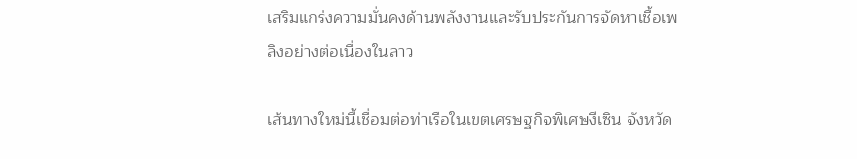เสริมแกร่งความมั่นคงด้านพลังงานและรับประกันการจัดหาเชื้อเพลิงอย่างต่อเนื่องในลาว

เส้นทางใหม่นี้เชื่อมต่อท่าเรือในเขตเศรษฐกิจพิเศษงีเซิน จังหวัด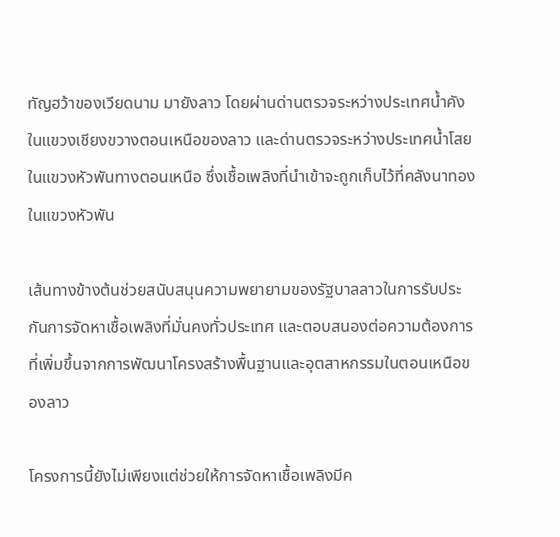ทัญฮว้าของเวียดนาม มายังลาว โดยผ่านด่านตรวจระหว่างประเทศน้ำคัง ในแขวงเชียงขวางตอนเหนือของลาว และด่านตรวจระหว่างประเทศน้ำโสยในแขวงหัวพันทางตอนเหนือ ซึ่งเชื้อเพลิงที่นำเข้าจะถูกเก็บไว้ที่คลังนาทองในแขวงหัวพัน

เส้นทางข้างต้นช่วยสนับสนุนความพยายามของรัฐบาลลาวในการรับประกันการจัดหาเชื้อเพลิงที่มั่นคงทั่วประเทศ และตอบสนองต่อความต้องการที่เพิ่มขึ้นจากการพัฒนาโครงสร้างพื้นฐานและอุตสาหกรรมในตอนเหนือของลาว

โครงการนี้ยังไม่เพียงแต่ช่วยให้การจัดหาเชื้อเพลิงมีค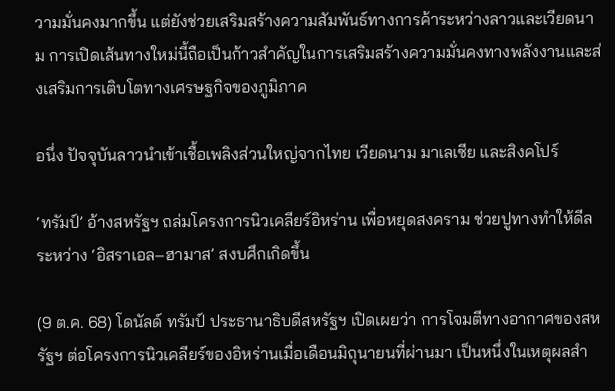วามมั่นคงมากขึ้น แต่ยังช่วยเสริมสร้างความสัมพันธ์ทางการค้าระหว่างลาวและเวียดนาม การเปิดเส้นทางใหม่นี้ถือเป็นก้าวสำคัญในการเสริมสร้างความมั่นคงทางพลังงานและส่งเสริมการเติบโตทางเศรษฐกิจของภูมิภาค

อนึ่ง ปัจจุบันลาวนำเข้าเชื้อเพลิงส่วนใหญ่จากไทย เวียดนาม มาเลเซีย และสิงคโปร์

‘ทรัมป์’ อ้างสหรัฐฯ ถล่มโครงการนิวเคลียร์อิหร่าน เพื่อหยุดสงคราม ช่วยปูทางทำให้ดีลระหว่าง ‘อิสราเอล–ฮามาส’ สงบศึกเกิดขึ้น

(9 ต.ค. 68) โดนัลด์ ทรัมป์ ประธานาธิบดีสหรัฐฯ เปิดเผยว่า การโจมตีทางอากาศของสหรัฐฯ ต่อโครงการนิวเคลียร์ของอิหร่านเมื่อเดือนมิถุนายนที่ผ่านมา เป็นหนึ่งในเหตุผลสำ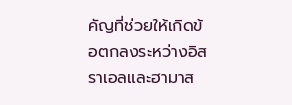คัญที่ช่วยให้เกิดข้อตกลงระหว่างอิสราเอลและฮามาส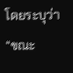โดยระบุว่า “ขณะ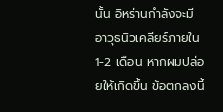นั้น อิหร่านกำลังจะมีอาวุธนิวเคลียร์ภายใน 1-2 เดือน หากผมปล่อยให้เกิดขึ้น ข้อตกลงนี้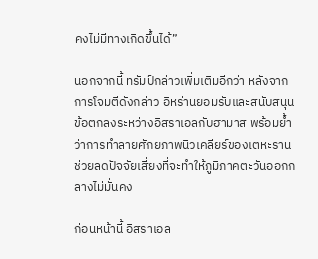คงไม่มีทางเกิดขึ้นได้”

นอกจากนี้ ทรัมป์กล่าวเพิ่มเติมอีกว่า หลังจากการโจมตีดังกล่าว อิหร่านยอมรับและสนับสนุนข้อตกลงระหว่างอิสราเอลกับฮามาส พร้อมย้ำว่าการทำลายศักยภาพนิวเคลียร์ของเตหะรานช่วยลดปัจจัยเสี่ยงที่จะทำให้ภูมิภาคตะวันออกกลางไม่มั่นคง

ก่อนหน้านี้ อิสราเอล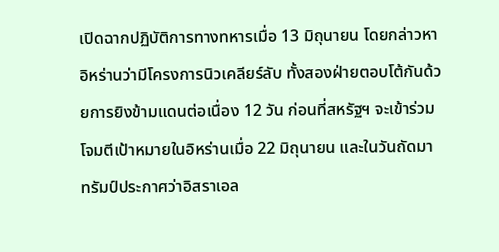เปิดฉากปฏิบัติการทางทหารเมื่อ 13 มิถุนายน โดยกล่าวหาอิหร่านว่ามีโครงการนิวเคลียร์ลับ ทั้งสองฝ่ายตอบโต้กันด้วยการยิงข้ามแดนต่อเนื่อง 12 วัน ก่อนที่สหรัฐฯ จะเข้าร่วมโจมตีเป้าหมายในอิหร่านเมื่อ 22 มิถุนายน และในวันถัดมา ทรัมป์ประกาศว่าอิสราเอล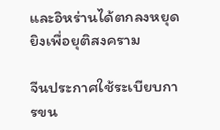และอิหร่านได้ตกลงหยุดยิงเพื่อยุติสงคราม

จีนประกาศใช้ระเบียบการขน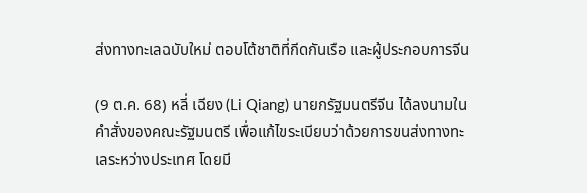ส่งทางทะเลฉบับใหม่ ตอบโต้ชาติที่กีดกันเรือ และผู้ประกอบการจีน

(9 ต.ค. 68) หลี่ เฉียง (Li Qiang) นายกรัฐมนตรีจีน ได้ลงนามในคำสั่งของคณะรัฐมนตรี เพื่อแก้ไขระเบียบว่าด้วยการขนส่งทางทะเลระหว่างประเทศ โดยมี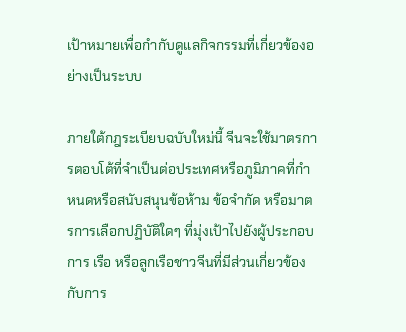เป้าหมายเพื่อกำกับดูแลกิจกรรมที่เกี่ยวข้องอย่างเป็นระบบ

ภายใต้กฎระเบียบฉบับใหม่นี้ จีนจะใช้มาตรการตอบโต้ที่จำเป็นต่อประเทศหรือภูมิภาคที่กำหนดหรือสนับสนุนข้อห้าม ข้อจำกัด หรือมาตรการเลือกปฏิบัติใดๆ ที่มุ่งเป้าไปยังผู้ประกอบการ เรือ หรือลูกเรือชาวจีนที่มีส่วนเกี่ยวข้องกับการ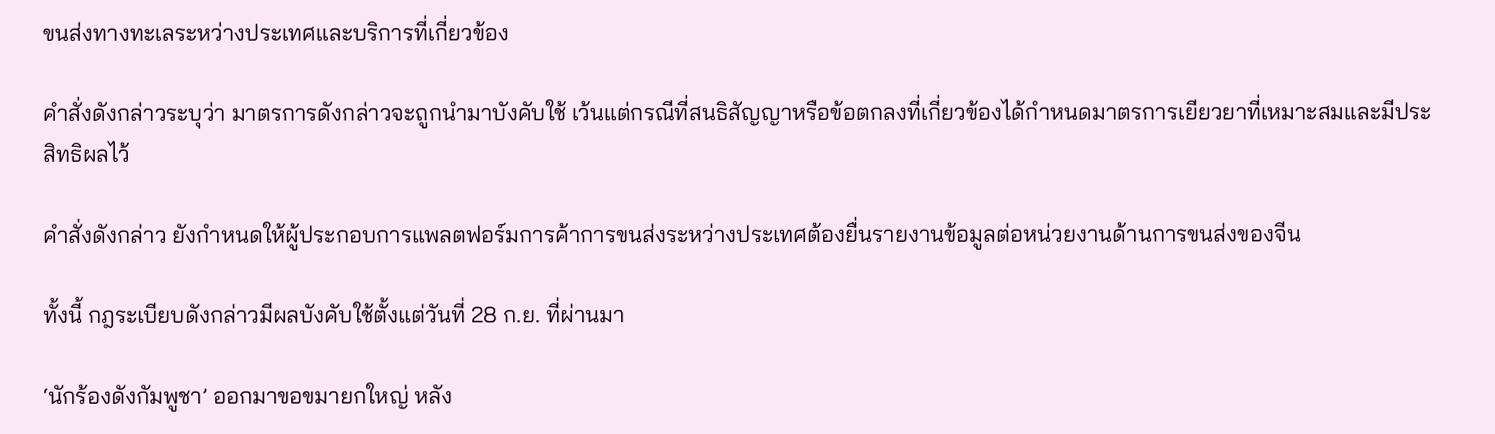ขนส่งทางทะเลระหว่างประเทศและบริการที่เกี่ยวข้อง

คำสั่งดังกล่าวระบุว่า มาตรการดังกล่าวจะถูกนำมาบังคับใช้ เว้นแต่กรณีที่สนธิสัญญาหรือข้อตกลงที่เกี่ยวข้องได้กำหนดมาตรการเยียวยาที่เหมาะสมและมีประสิทธิผลไว้

คำสั่งดังกล่าว ยังกำหนดให้ผู้ประกอบการแพลตฟอร์มการค้าการขนส่งระหว่างประเทศต้องยื่นรายงานข้อมูลต่อหน่วยงานด้านการขนส่งของจีน

ทั้งนี้ กฎระเบียบดังกล่าวมีผลบังคับใช้ตั้งแต่วันที่ 28 ก.ย. ที่ผ่านมา

‘นักร้องดังกัมพูชา’ ออกมาขอขมายกใหญ่ หลัง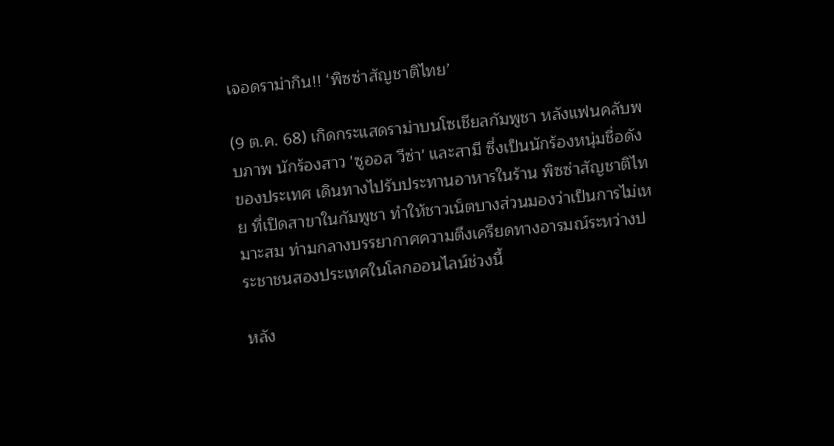เจอดราม่ากิน!! ‘พิซซ่าสัญชาติไทย’

(9 ต.ค. 68) เกิดกระแสดราม่าบนโซเชียลกัมพูชา หลังแฟนคลับพบภาพ นักร้องสาว 'ซูออส วีซ่า' และสามี ซึ่งเป็นนักร้องหนุ่มชื่อดังของประเทศ เดินทางไปรับประทานอาหารในร้าน พิซซ่าสัญชาติไทย ที่เปิดสาขาในกัมพูชา ทำให้ชาวเน็ตบางส่วนมองว่าเป็นการไม่เหมาะสม ท่ามกลางบรรยากาศความตึงเครียดทางอารมณ์ระหว่างประชาชนสองประเทศในโลกออนไลน์ช่วงนี้

หลัง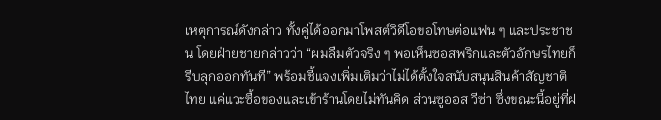เหตุการณ์ดังกล่าว ทั้งคู่ได้ออกมาโพสต์วิดีโอขอโทษต่อแฟน ๆ และประชาชน โดยฝ่ายชายกล่าวว่า “ผมลืมตัวจริง ๆ พอเห็นซอสพริกและตัวอักษรไทยก็รีบลุกออกทันที” พร้อมชี้แจงเพิ่มเติมว่าไม่ได้ตั้งใจสนับสนุนสินค้าสัญชาติไทย แค่แวะซื้อของและเข้าร้านโดยไม่ทันคิด ส่วนซูออส วีซ่า ซึ่งขณะนี้อยู่ที่ฝ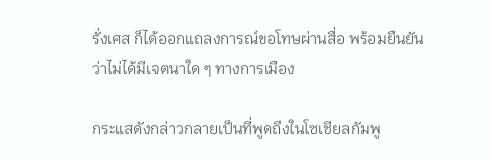รั่งเศส ก็ได้ออกแถลงการณ์ขอโทษผ่านสื่อ พร้อมยืนยันว่าไม่ได้มีเจตนาใด ๆ ทางการเมือง

กระแสดังกล่าวกลายเป็นที่พูดถึงในโซเชียลกัมพู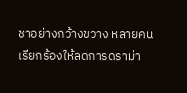ชาอย่างกว้างขวาง หลายคนเรียกร้องให้ลดการดราม่า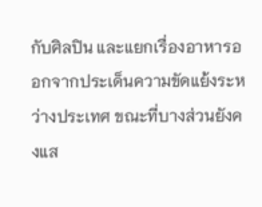กับศิลปิน และแยกเรื่องอาหารออกจากประเด็นความขัดแย้งระหว่างประเทศ ขณะที่บางส่วนยังคงแส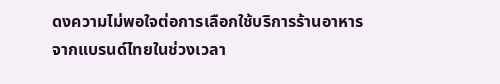ดงความไม่พอใจต่อการเลือกใช้บริการร้านอาหารจากแบรนด์ไทยในช่วงเวลา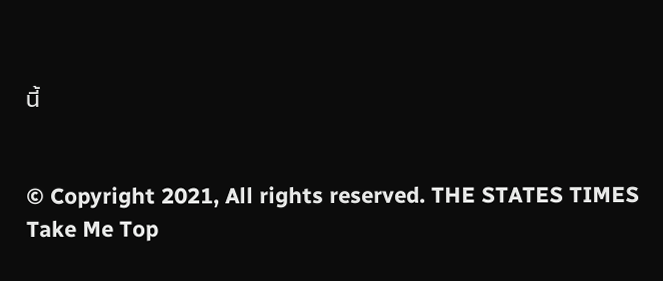นี้


© Copyright 2021, All rights reserved. THE STATES TIMES
Take Me Top